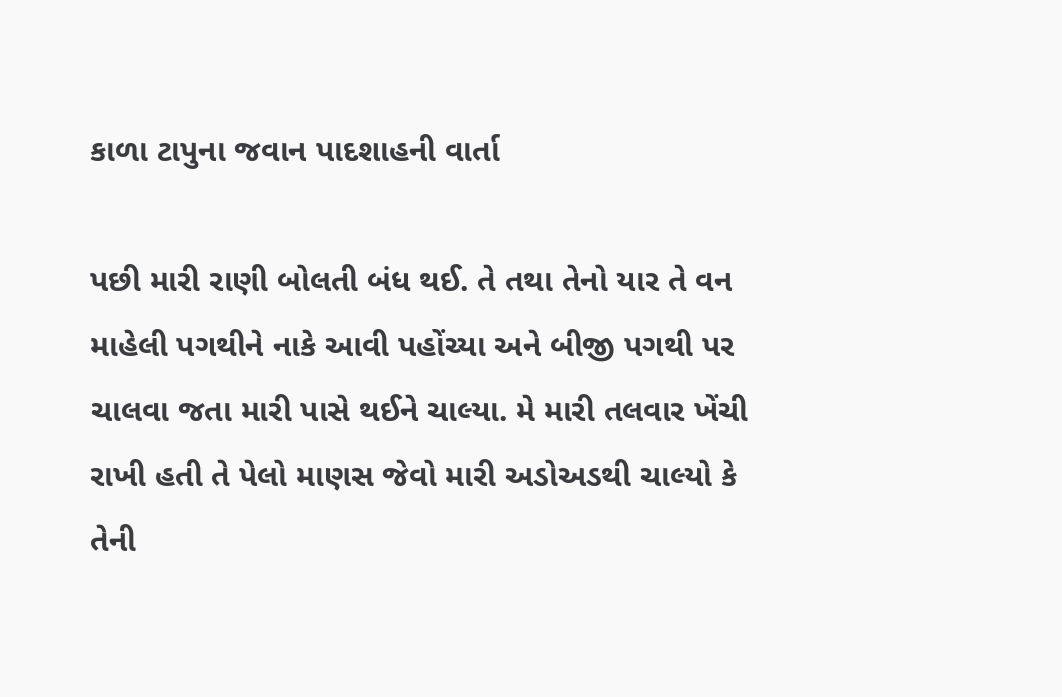કાળા ટાપુના જવાન પાદશાહની વાર્તા

પછી મારી રાણી બોલતી બંધ થઈ. તે તથા તેનો યાર તે વન માહેલી પગથીને નાકે આવી પહોંચ્યા અને બીજી પગથી પર ચાલવા જતા મારી પાસે થઈને ચાલ્યા. મે મારી તલવાર ખેંચી રાખી હતી તે પેલો માણસ જેવો મારી અડોઅડથી ચાલ્યો કે તેની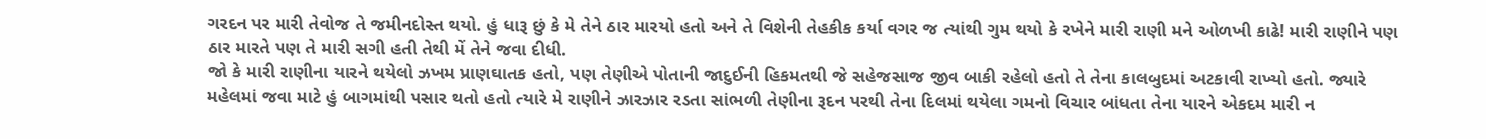ગરદન પર મારી તેવોજ તે જમીનદોસ્ત થયો. હું ધારૂ છું કે મે તેને ઠાર મારયો હતો અને તે વિશેની તેહકીક કર્યા વગર જ ત્યાંથી ગુમ થયો કે રખેને મારી રાણી મને ઓળખી કાઢે! મારી રાણીને પણ ઠાર મારતે પણ તે મારી સગી હતી તેથી મેં તેને જવા દીધી.
જો કે મારી રાણીના યારને થયેલો ઝખમ પ્રાણઘાતક હતો, પણ તેણીએ પોતાની જાદુઈની હિકમતથી જે સહેજસાજ જીવ બાકી રહેલો હતો તે તેના કાલબુદમાં અટકાવી રાખ્યો હતો. જ્યારે મહેલમાં જવા માટે હું બાગમાંથી પસાર થતો હતો ત્યારે મે રાણીને ઝારઝાર રડતા સાંભળી તેણીના રૂદન પરથી તેના દિલમાં થયેલા ગમનો વિચાર બાંધતા તેના યારને એકદમ મારી ન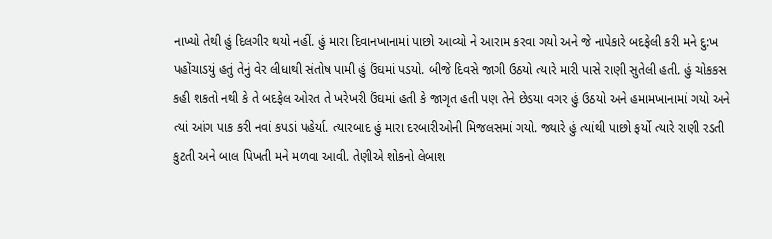નાખ્યો તેથી હું દિલગીર થયો નહીં. હું મારા દિવાનખાનામાં પાછો આવ્યો ને આરામ કરવા ગયો અને જે નાપેકારે બદફેલી કરી મને દુ:ખ પહોંચાડયું હતું તેનું વેર લીધાથી સંતોષ પામી હું ઉંઘમાં પડયો. બીજે દિવસે જાગી ઉઠયો ત્યારે મારી પાસે રાણી સુતેલી હતી. હું ચોકકસ કહી શકતો નથી કે તે બદફેલ ઓરત તે ખરેખરી ઉંઘમાં હતી કે જાગૃત હતી પણ તેને છેડયા વગર હું ઉઠયો અને હમામખાનામાં ગયો અને ત્યાં આંગ પાક કરી નવાં કપડાં પહેર્યા. ત્યારબાદ હું મારા દરબારીઓની મિજલસમાં ગયો. જ્યારે હું ત્યાંથી પાછો ફર્યો ત્યારે રાણી રડતી કુટતી અને બાલ પિખતી મને મળવા આવી. તેણીએ શોકનો લેબાશ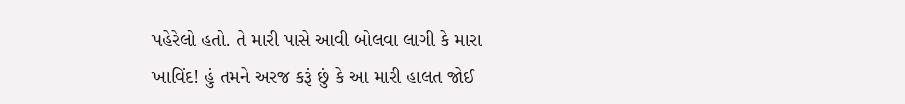પહેરેલો હતો. તે મારી પાસે આવી બોલવા લાગી કે મારા ખાવિંદ! હું તમને અરજ કરૂં છું કે આ મારી હાલત જોઈ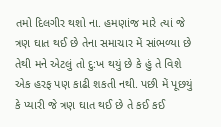તમો દિલગીર થશો ના. હમણાંજ મારે ત્યાં જે ત્રણ ઘાત થઈ છે તેના સમાચાર મેં સાંભળ્યા છે તેથી મને એટલું તો દુ:ખ થયું છે કે હું તે વિશે એક હરફ પણ કાઢી શકતી નથી. પછી મેં પૂછયું કે પ્યારી જે ત્રણ ઘાત થઈ છે તે કઈ કઈ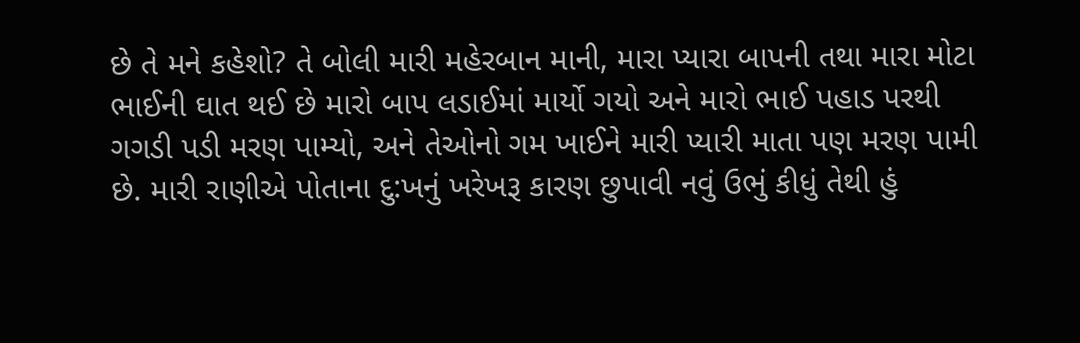છે તે મને કહેશો? તે બોલી મારી મહેરબાન માની, મારા પ્યારા બાપની તથા મારા મોટા ભાઈની ઘાત થઈ છે મારો બાપ લડાઈમાં માર્યો ગયો અને મારો ભાઈ પહાડ પરથી ગગડી પડી મરણ પામ્યો, અને તેઓનો ગમ ખાઈને મારી પ્યારી માતા પણ મરણ પામી છે. મારી રાણીએ પોતાના દુ:ખનું ખરેખરૂ કારણ છુપાવી નવું ઉભું કીધું તેથી હું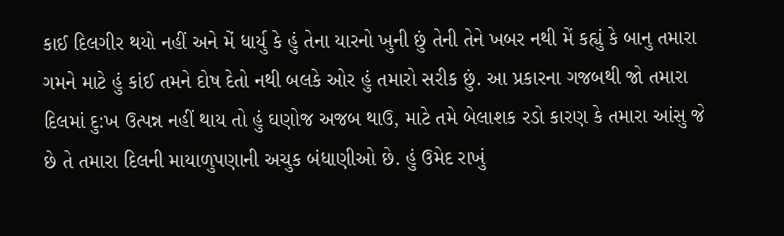કાઈ દિલગીર થયો નહીં અને મેં ધાર્યુ કે હું તેના યારનો ખુની છું તેની તેને ખબર નથી મેં કહ્યું કે બાનુ તમારા ગમને માટે હું કાંઈ તમને દોષ દેતો નથી બલકે ઓર હું તમારો સરીક છું. આ પ્રકારના ગજબથી જો તમારા દિલમાં દુ:ખ ઉત્પન્ન નહીં થાય તો હું ઘણોજ અજબ થાઉ, માટે તમે બેલાશક રડો કારણ કે તમારા આંસુ જે છે તે તમારા દિલની માયાળુપણાની અચુક બંધાણીઓ છે. હું ઉમેદ રાખું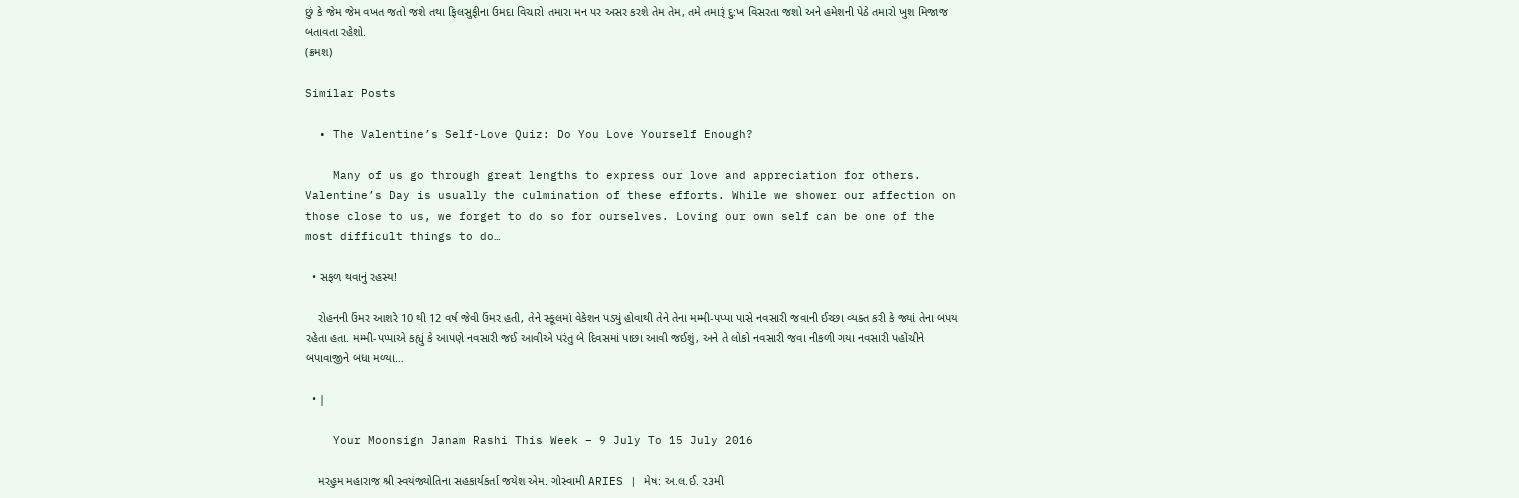છું કે જેમ જેમ વખત જતો જશે તથા ફિલસુફીના ઉમદા વિચારો તમારા મન પર અસર કરશે તેમ તેમ, તમે તમારૂં દુ:ખ વિસરતા જશો અને હમેશની પેઠે તમારો ખુશ મિજાજ બતાવતા રહેશો.
(ક્રમશ)

Similar Posts

  • The Valentine’s Self-Love Quiz: Do You Love Yourself Enough?

    Many of us go through great lengths to express our love and appreciation for others. Valentine’s Day is usually the culmination of these efforts. While we shower our affection on those close to us, we forget to do so for ourselves. Loving our own self can be one of the most difficult things to do…

  • સફળ થવાનું રહસ્ય!

    રોહનની ઉંમર આશરે 10 થી 12 વર્ષ જેવી ઉંમર હતી, તેને સ્કૂલમાં વેકેશન પડ્યું હોવાથી તેને તેના મમ્મી-પપ્પા પાસે નવસારી જવાની ઈચ્છા વ્યક્ત કરી કે જ્યાં તેના બપય રહેતા હતા. મમ્મી-પપ્પાએ કહ્યું કે આપણે નવસારી જઈ આવીએ પરંતુ બે દિવસમાં પાછા આવી જઈશું, અને તે લોકો નવસારી જવા નીકળી ગયા નવસારી પહોંચીને બપાવાજીને બધા મળ્યા…

  • |

    Your Moonsign Janam Rashi This Week – 9 July To 15 July 2016

    મરહુમ મહારાજ શ્રી સ્વયંજ્યોતિના સહકાર્યકર્તા જયેશ એમ. ગોસ્વામી ARIES | મેષ: અ.લ.ઈ. ૨૩મી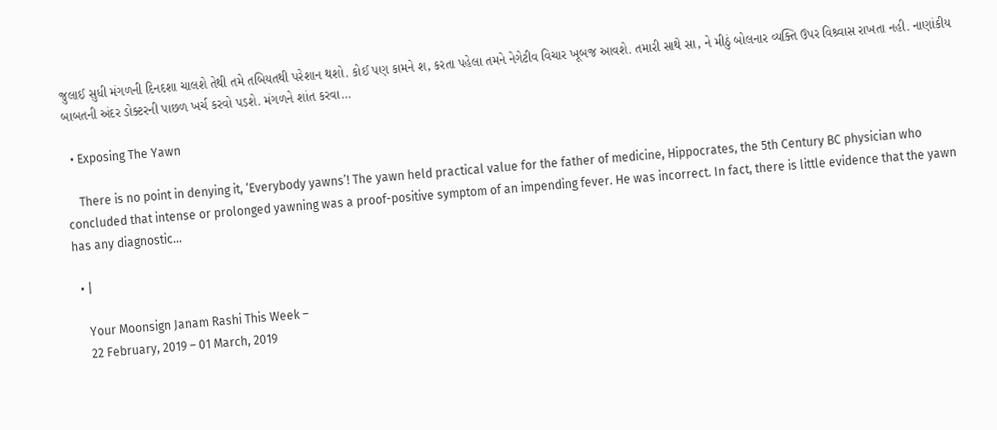જુલાઈ સુધી મંગળની દિનદશા ચાલશે તેથી તમે તબિયતથી પરેશાન થશો. કોઈ પણ કામને શ‚ કરતા પહેલા તમને નેગેટીવ વિચાર ખૂબજ આવશે. તમારી સાથે સા‚ ને મીઠું બોલનાર વ્યક્તિ ઉપર વિશ્ર્વાસ રાખતા નહી. નાણાંકીય બાબતની અંદર ડોક્ટરની પાછળ ખર્ચ કરવો પડશે. મંગળને શાંત કરવા…

  • Exposing The Yawn

    There is no point in denying it, ‘Everybody yawns’! The yawn held practical value for the father of medicine, Hippocrates, the 5th Century BC physician who concluded that intense or prolonged yawning was a proof-positive symptom of an impending fever. He was incorrect. In fact, there is little evidence that the yawn has any diagnostic…

  • |

    Your Moonsign Janam Rashi This Week –
    22 February, 2019 – 01 March, 2019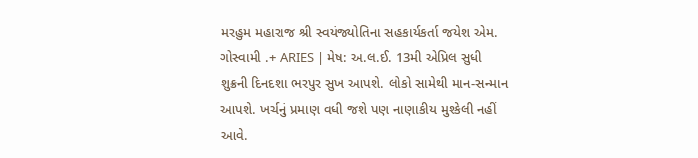મરહુમ મહારાજ શ્રી સ્વયંજ્યોતિના સહકાર્યકર્તા જયેશ એમ. ગોસ્વામી .+ ARIES | મેષ: અ.લ.ઈ. 13મી એપ્રિલ સુધી શુક્રની દિનદશા ભરપુર સુખ આપશે. લોકો સામેથી માન-સન્માન આપશે. ખર્ચનું પ્રમાણ વધી જશે પણ નાણાકીય મુશ્કેલી નહીં આવે.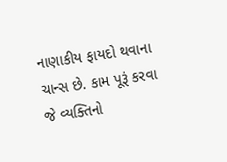નાણાકીય ફાયદો થવાના ચાન્સ છે. કામ પૂરૂં કરવા જે વ્યક્તિનો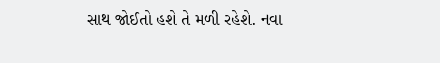સાથ જોઈતો હશે તે મળી રહેશે. નવા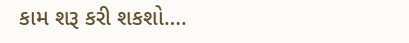કામ શરૂ કરી શકશો….